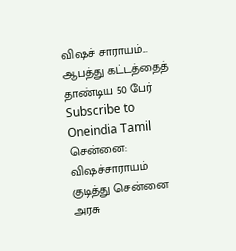விஷச் சாராயம்... ஆபத்து கட்டத்தைத் தாண்டிய 50 பேர்
Subscribe to Oneindia Tamil
சென்னை:
விஷச்சாராயம் குடித்து சென்னை அரசு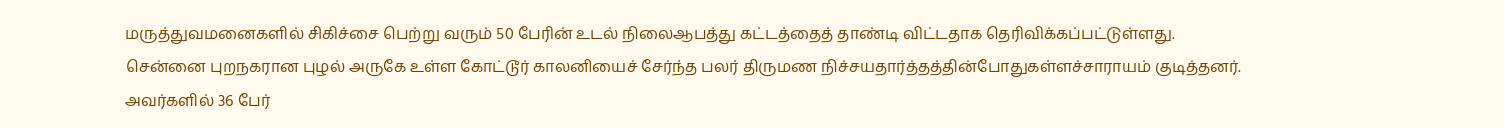மருத்துவமனைகளில் சிகிச்சை பெற்று வரும் 50 பேரின் உடல் நிலைஆபத்து கட்டத்தைத் தாண்டி விட்டதாக தெரிவிக்கப்பட்டுள்ளது.
சென்னை புறநகரான புழல் அருகே உள்ள கோட்டூர் காலனியைச் சேர்ந்த பலர் திருமண நிச்சயதார்த்தத்தின்போதுகள்ளச்சாராயம் குடித்தனர்.
அவர்களில் 36 பேர்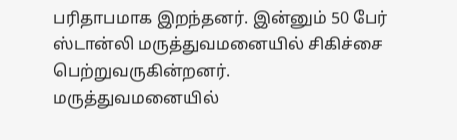பரிதாபமாக இறந்தனர். இன்னும் 50 பேர் ஸ்டான்லி மருத்துவமனையில் சிகிச்சை பெற்றுவருகின்றனர்.
மருத்துவமனையில்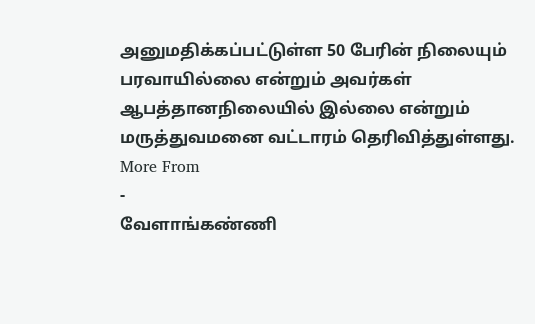அனுமதிக்கப்பட்டுள்ள 50 பேரின் நிலையும் பரவாயில்லை என்றும் அவர்கள் ஆபத்தானநிலையில் இல்லை என்றும் மருத்துவமனை வட்டாரம் தெரிவித்துள்ளது.
More From
-
வேளாங்கண்ணி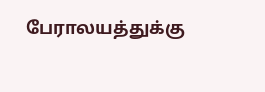பேராலயத்துக்கு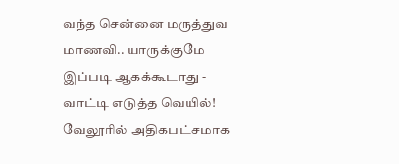வந்த சென்னை மருத்துவ மாணவி.. யாருக்குமே இப்படி ஆகக்கூடாது -
வாட்டி எடுத்த வெயில்! வேலூரில் அதிகபட்சமாக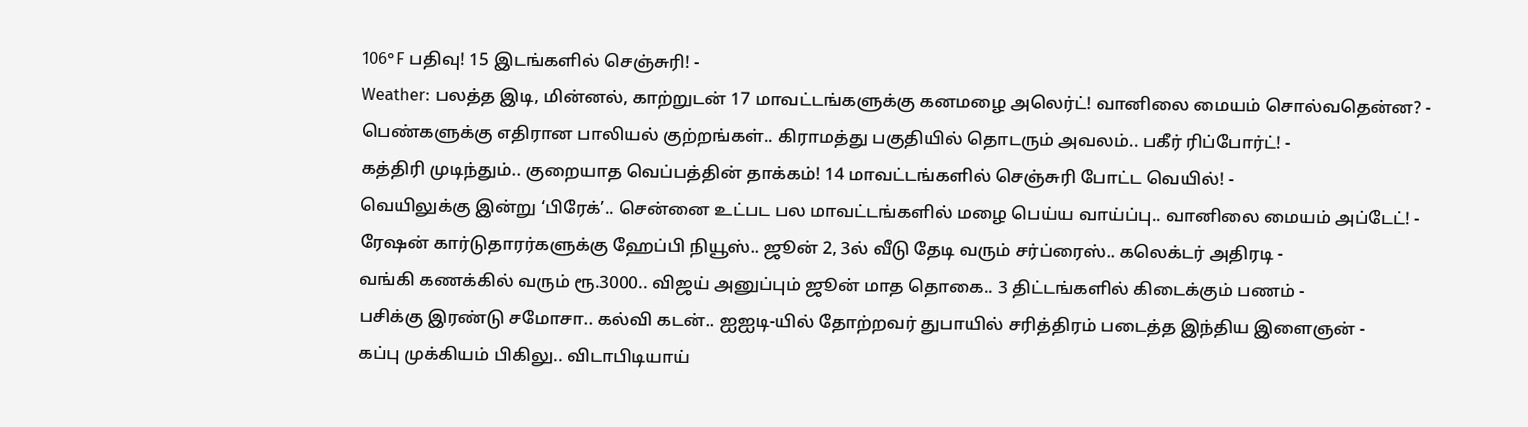106°F பதிவு! 15 இடங்களில் செஞ்சுரி! -
Weather: பலத்த இடி, மின்னல், காற்றுடன் 17 மாவட்டங்களுக்கு கனமழை அலெர்ட்! வானிலை மையம் சொல்வதென்ன? -
பெண்களுக்கு எதிரான பாலியல் குற்றங்கள்.. கிராமத்து பகுதியில் தொடரும் அவலம்.. பகீர் ரிப்போர்ட்! -
கத்திரி முடிந்தும்.. குறையாத வெப்பத்தின் தாக்கம்! 14 மாவட்டங்களில் செஞ்சுரி போட்ட வெயில்! -
வெயிலுக்கு இன்று ‘பிரேக்’.. சென்னை உட்பட பல மாவட்டங்களில் மழை பெய்ய வாய்ப்பு.. வானிலை மையம் அப்டேட்! -
ரேஷன் கார்டுதாரர்களுக்கு ஹேப்பி நியூஸ்.. ஜூன் 2, 3ல் வீடு தேடி வரும் சர்ப்ரைஸ்.. கலெக்டர் அதிரடி -
வங்கி கணக்கில் வரும் ரூ.3000.. விஜய் அனுப்பும் ஜூன் மாத தொகை.. 3 திட்டங்களில் கிடைக்கும் பணம் -
பசிக்கு இரண்டு சமோசா.. கல்வி கடன்.. ஐஐடி-யில் தோற்றவர் துபாயில் சரித்திரம் படைத்த இந்திய இளைஞன் -
கப்பு முக்கியம் பிகிலு.. விடாபிடியாய்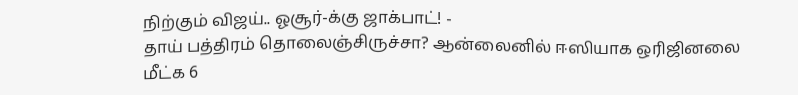நிற்கும் விஜய்.. ஓசூர்-க்கு ஜாக்பாட்! -
தாய் பத்திரம் தொலைஞ்சிருச்சா? ஆன்லைனில் ஈஸியாக ஒரிஜினலை மீட்க 6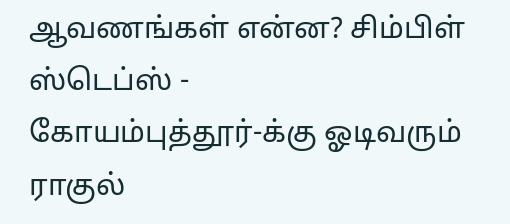ஆவணங்கள் என்ன? சிம்பிள் ஸ்டெப்ஸ் -
கோயம்புத்தூர்-க்கு ஓடிவரும் ராகுல்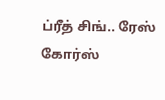ப்ரீத் சிங்.. ரேஸ் கோர்ஸ்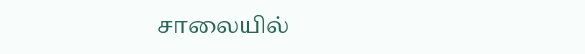சாலையில்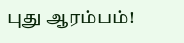புது ஆரம்பம்!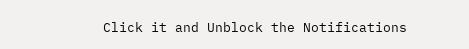Click it and Unblock the Notifications